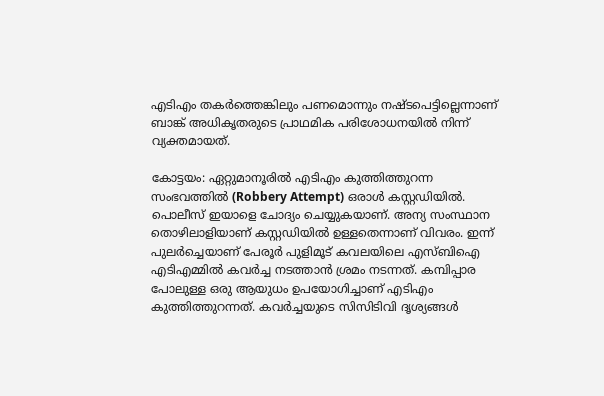എടിഎം തകർത്തെങ്കിലും പണമൊന്നും നഷ്ടപെട്ടില്ലെന്നാണ് ബാങ്ക് അധികൃതരുടെ പ്രാഥമിക പരിശോധനയിൽ നിന്ന് വ്യക്തമായത്.

കോട്ടയം: ഏറ്റുമാനൂരിൽ എടിഎം കുത്തിത്തുറന്ന സംഭവത്തിൽ (Robbery Attempt) ഒരാൾ കസ്റ്റഡിയിൽ. പൊലീസ് ഇയാളെ ചോദ്യം ചെയ്യുകയാണ്. അന്യ സംസ്ഥാന തൊഴിലാളിയാണ് കസ്റ്റഡിയിൽ ഉള്ളതെന്നാണ് വിവരം. ഇന്ന് പുലർച്ചെയാണ് പേരൂർ പുളിമൂട് കവലയിലെ എസ്ബിഐ എടിഎമ്മിൽ കവർച്ച നടത്താൻ ശ്രമം നടന്നത്. കമ്പിപ്പാര പോലുള്ള ഒരു ആയുധം ഉപയോഗിച്ചാണ് എടിഎം കുത്തിത്തുറന്നത്. കവർച്ചയുടെ സിസിടിവി ദൃശ്യങ്ങൾ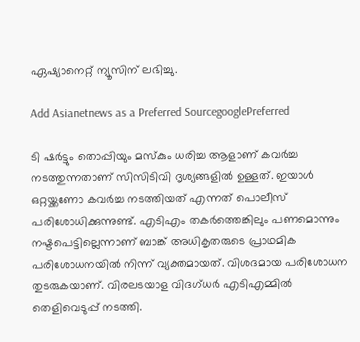ഏഷ്യാനെറ്റ് ന്യൂസിന് ലഭിച്ചു.

Add Asianetnews as a Preferred SourcegooglePreferred

ടി ഷർട്ടും തൊപ്പിയും മസ്‌കും ധരിച്ച ആളാണ് കവർച്ച നടത്തുന്നതാണ് സിസിടിവി ദൃശ്യങ്ങളിൽ ഉള്ളത്. ഇയാൾ ഒറ്റയ്ക്കണോ കവർച്ച നടത്തിയത് എന്നത് പൊലീസ് പരിശോധിക്കുന്നുണ്ട്. എടിഎം തകർത്തെങ്കിലും പണമൊന്നും നഷ്ടപെട്ടില്ലെന്നാണ് ബാങ്ക് അധികൃതരുടെ പ്രാഥമിക പരിശോധനയിൽ നിന്ന് വ്യക്തമായത്. വിശദമായ പരിശോധന തുടരുകയാണ്. വിരലടയാള വിദഗ്ധർ എടിഎമ്മിൽ തെളിവെടുപ്പ് നടത്തി.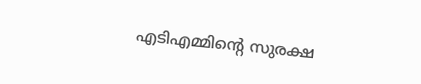എടിഎമ്മിന്റെ സുരക്ഷ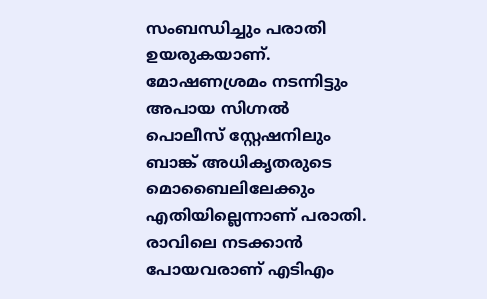സംബന്ധിച്ചും പരാതി ഉയരുകയാണ്. മോഷണശ്രമം നടന്നിട്ടും അപായ സിഗ്നൽ പൊലീസ് സ്റ്റേഷനിലും ബാങ്ക് അധികൃതരുടെ മൊബൈലിലേക്കും എതിയില്ലെന്നാണ് പരാതി. രാവിലെ നടക്കാൻ പോയവരാണ് എടിഎം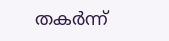തകർന്ന്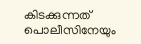കിടക്കുന്നത് പൊലീസിനേയും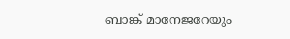ബാങ്ക് മാനേജറേയും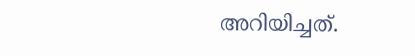അറിയിച്ചത്.